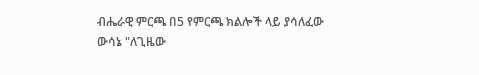ብሔራዊ ምርጫ በ5 የምርጫ ክልሎች ላይ ያሳለፈው ውሳኔ "ለጊዜው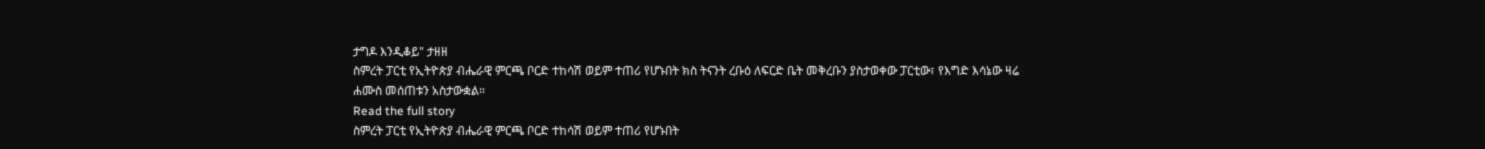ታግዶ እንዲቆይ" ታዘዘ
ስምረት ፓርቲ የኢትዮጵያ ብሔራዊ ምርጫ ቦርድ ተከሳሽ ወይም ተጠሪ የሆኑበት ክስ ትናንት ረቡዕ ለፍርድ ቤት መቅረቡን ያስታወቀው ፓርቲው፣ የእግድ እሳኔው ዛሬ ሐሙስ መሰጠቱን አስታውቋል።
Read the full story
ስምረት ፓርቲ የኢትዮጵያ ብሔራዊ ምርጫ ቦርድ ተከሳሽ ወይም ተጠሪ የሆኑበት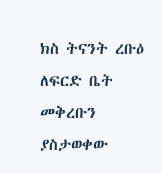ክስ ትናንት ረቡዕ ለፍርድ ቤት መቅረቡን ያስታወቀው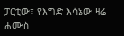ፓርቲው፣ የእግድ እሳኔው ዛሬ ሐሙስ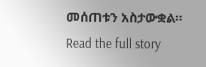መሰጠቱን አስታውቋል።
Read the full story